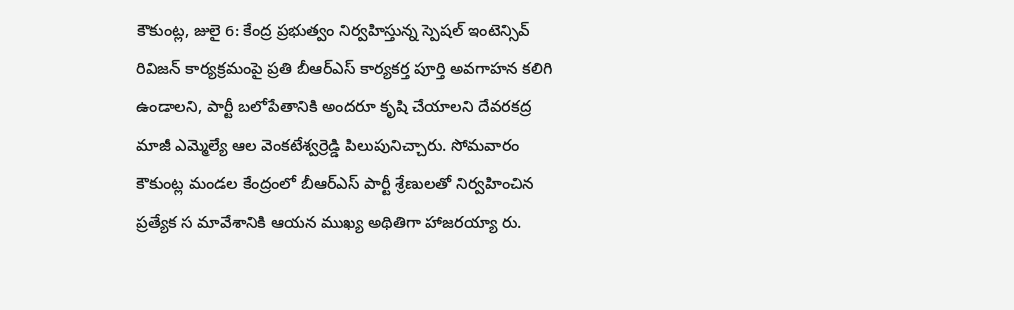కౌకుంట్ల, జులై 6: కేంద్ర ప్రభుత్వం నిర్వహిస్తున్న స్పెషల్ ఇంటెన్సివ్ రివిజన్ కార్యక్రమంపై ప్రతి బీఆర్ఎస్ కార్యకర్త పూర్తి అవగాహన కలిగి ఉండాలని, పార్టీ బలోపేతానికి అందరూ కృషి చేయాలని దేవరకద్ర మాజీ ఎమ్మెల్యే ఆల వెంకటేశ్వర్రెడ్డి పిలుపునిచ్చారు. సోమవారం కౌకుంట్ల మండల కేంద్రంలో బీఆర్ఎస్ పార్టీ శ్రేణులతో నిర్వహించిన ప్రత్యేక స మావేశానికి ఆయన ముఖ్య అథితిగా హాజరయ్యా రు.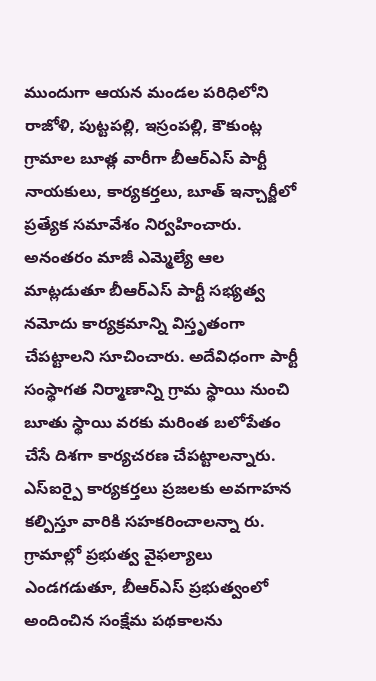ముందుగా ఆయన మండల పరిధిలోని రాజోళి, పుట్టపల్లి, ఇస్రంపల్లి, కౌకుంట్ల గ్రామాల బూత్ల వారీగా బీఆర్ఎస్ పార్టీ నాయకులు, కార్యకర్తలు, బూత్ ఇన్చార్జీలో ప్రత్యేక సమావేశం నిర్వహించారు.
అనంతరం మాజీ ఎమ్మెల్యే ఆల మాట్లడుతూ బీఆర్ఎస్ పార్టీ సభ్యత్వ నమోదు కార్యక్రమాన్ని విస్తృతంగా చేపట్టాలని సూచించారు. అదేవిధంగా పార్టీ సంస్థాగత నిర్మాణాన్ని గ్రామ స్థాయి నుంచి బూతు స్థాయి వరకు మరింత బలోపేతం చేసే దిశగా కార్యచరణ చేపట్టాలన్నారు. ఎస్ఐర్పై కార్యకర్తలు ప్రజలకు అవగాహన కల్పిస్తూ వారికి సహకరించాలన్నా రు. గ్రామాల్లో ప్రభుత్వ వైఫల్యాలు ఎండగడుతూ, బీఆర్ఎస్ ప్రభుత్వంలో అందించిన సంక్షేమ పథకాలను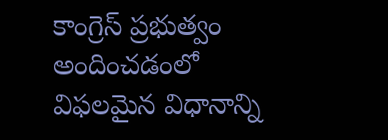కాంగ్రెస్ ప్రభుత్వం అందించడంలో విఫలమైన విధానాన్ని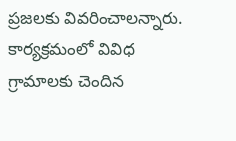ప్రజలకు వివరించాలన్నారు. కార్యక్రమంలో వివిధ గ్రామాలకు చెందిన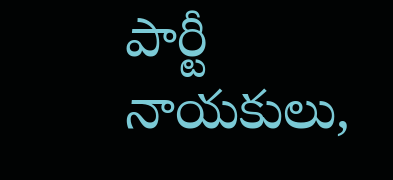పార్టీ నాయకులు,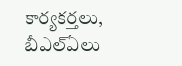కార్యకర్తలు, బీఎల్ఏలు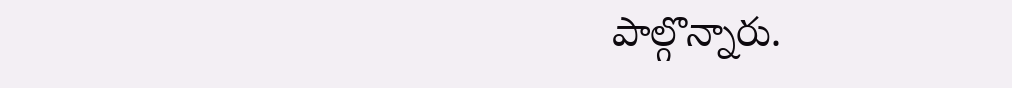పాల్గొన్నారు.